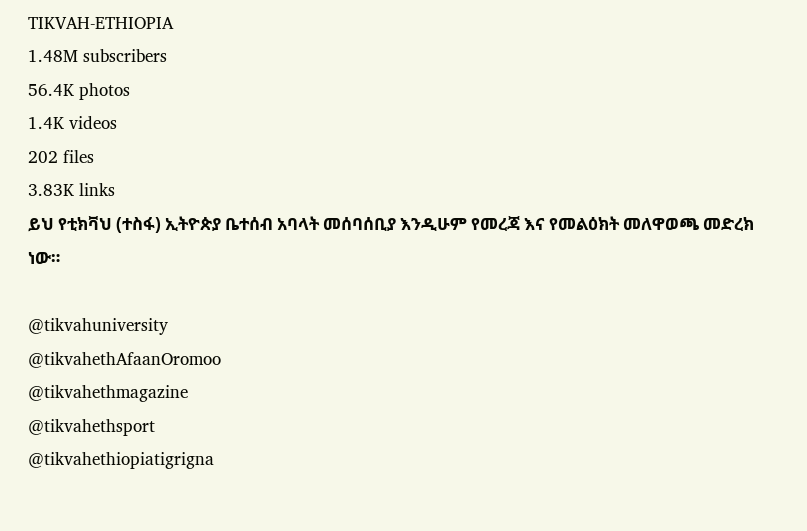TIKVAH-ETHIOPIA
1.48M subscribers
56.4K photos
1.4K videos
202 files
3.83K links
ይህ የቲክቫህ (ተስፋ) ኢትዮጵያ ቤተሰብ አባላት መሰባሰቢያ እንዲሁም የመረጃ እና የመልዕክት መለዋወጫ መድረክ ነው።

@tikvahuniversity
@tikvahethAfaanOromoo
@tikvahethmagazine
@tikvahethsport
@tikvahethiopiatigrigna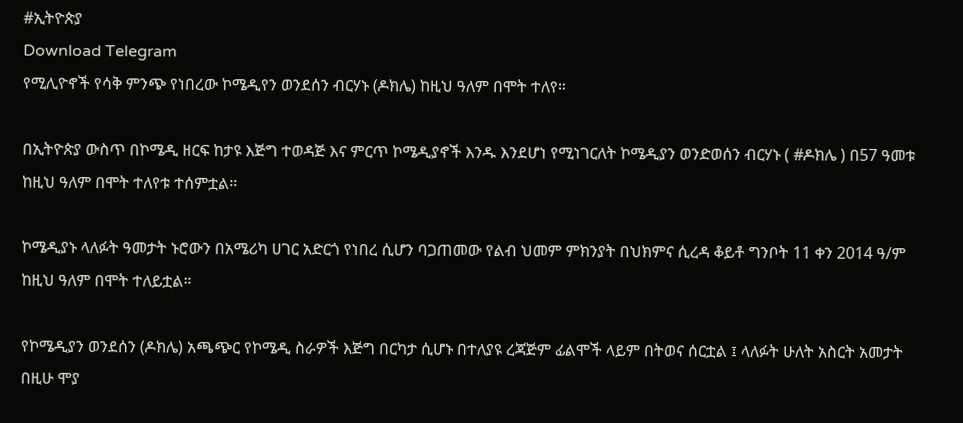#ኢትዮጵያ
Download Telegram
የሚሊዮኖች የሳቅ ምንጭ የነበረው ኮሜዲየን ወንደሰን ብርሃኑ (ዶክሌ) ከዚህ ዓለም በሞት ተለየ።

በኢትዮጵያ ውስጥ በኮሜዲ ዘርፍ ከታዩ እጅግ ተወዳጅ እና ምርጥ ኮሜዲያኖች እንዱ እንደሆነ የሚነገርለት ኮሜዲያን ወንድወሰን ብርሃኑ ( #ዶክሌ ) በ57 ዓመቱ ከዚህ ዓለም በሞት ተለየቱ ተሰምቷል።

ኮሜዲያኑ ላለፉት ዓመታት ኑሮውን በአሜሪካ ሀገር አድርጎ የነበረ ሲሆን ባጋጠመው የልብ ህመም ምክንያት በህክምና ሲረዳ ቆይቶ ግንቦት 11 ቀን 2014 ዓ/ም ከዚህ ዓለም በሞት ተለይቷል።

የኮሜዲያን ወንደሰን (ዶክሌ) አጫጭር የኮሜዲ ስራዎች እጅግ በርካታ ሲሆኑ በተለያዩ ረጃጅም ፊልሞች ላይም በትወና ሰርቷል ፤ ላለፉት ሁለት አስርት አመታት በዚሁ ሞያ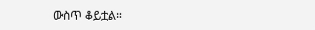ውስጥ ቆይቷል።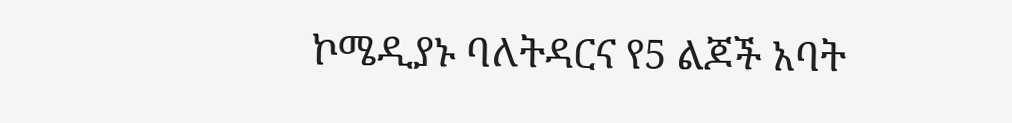ኮሜዲያኑ ባለትዳርና የ5 ልጆች አባት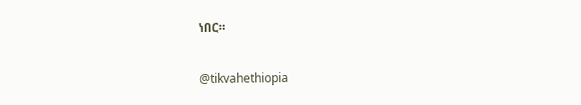ነበር።

@tikvahethiopia